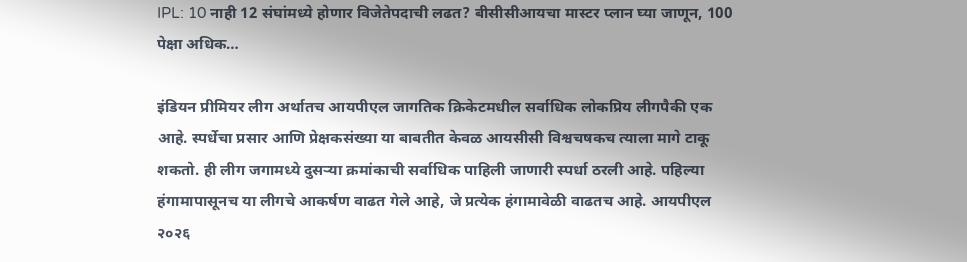IPL: 10 नाही 12 संघांमध्ये होणार विजेतेपदाची लढत? बीसीसीआयचा मास्टर प्लान घ्या जाणून, 100 पेक्षा अधिक…

इंडियन प्रीमियर लीग अर्थातच आयपीएल जागतिक क्रिकेटमधील सर्वाधिक लोकप्रिय लीगपैकी एक आहे. स्पर्धेचा प्रसार आणि प्रेक्षकसंख्या या बाबतीत केवळ आयसीसी विश्वचषकच त्याला मागे टाकू शकतो. ही लीग जगामध्ये दुसऱ्या क्रमांकाची सर्वाधिक पाहिली जाणारी स्पर्धा ठरली आहे. पहिल्या हंगामापासूनच या लीगचे आकर्षण वाढत गेले आहे, जे प्रत्येक हंगामावेळी वाढतच आहे. आयपीएल २०२६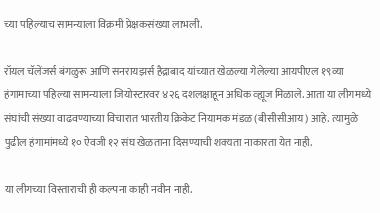च्या पहिल्याच सामन्याला विक्रमी प्रेक्षकसंख्या लाभली.

रॉयल चॅलेंजर्स बंगळुरू आणि सनरायझर्स हैद्राबाद यांच्यात खेळल्या गेलेल्या आयपीएल १९व्या हंगामाच्या पहिल्या सामन्याला जियोस्टारवर ४२६ दशलक्षाहून अधिक व्ह्यूज मिळाले. आता या लीगमध्ये संघांची संख्या वाढवण्याच्या विचारात भारतीय क्रिकेट नियामक मंडळ (बीसीसीआय) आहे. त्यामुळे पुढील हंगामांमध्ये १० ऐवजी १२ संघ खेळताना दिसण्याची शक्यता नाकारता येत नाही.

या लीगच्या विस्ताराची ही कल्पना काही नवीन नाही.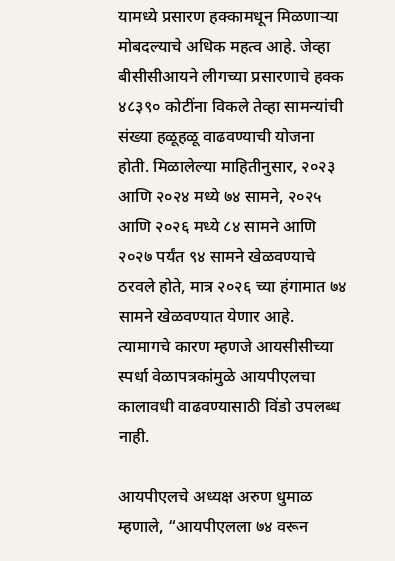यामध्ये प्रसारण हक्कामधून मिळणाऱ्या मोबदल्याचे अधिक महत्व आहे. जेव्हा बीसीसीआयने लीगच्या प्रसारणाचे हक्क ४८३९० कोटींना विकले तेव्हा सामन्यांची संख्या हळूहळू वाढवण्याची योजना होती. मिळालेल्या माहितीनुसार, २०२३ आणि २०२४ मध्ये ७४ सामने, २०२५ आणि २०२६ मध्ये ८४ सामने आणि २०२७ पर्यंत ९४ सामने खेळवण्याचे ठरवले होते, मात्र २०२६ च्या हंगामात ७४ सामने खेळवण्यात येणार आहे. त्यामागचे कारण म्हणजे आयसीसीच्या स्पर्धा वेळापत्रकांमुळे आयपीएलचा कालावधी वाढवण्यासाठी विंडो उपलब्ध नाही.

आयपीएलचे अध्यक्ष अरुण धुमाळ म्हणाले, “आयपीएलला ७४ वरून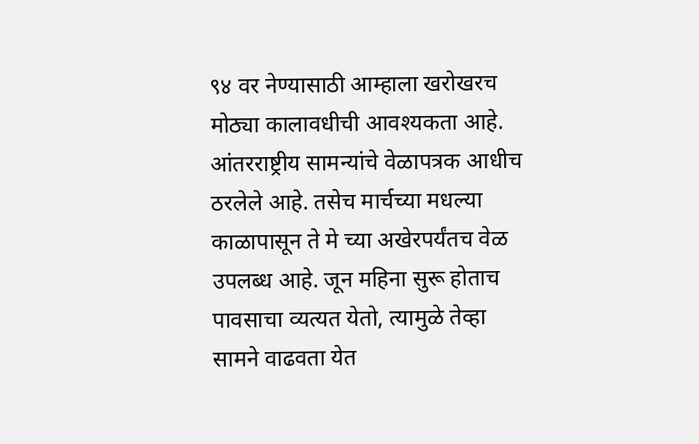९४ वर नेण्यासाठी आम्हाला खरोखरच मोठ्या कालावधीची आवश्यकता आहे. आंतरराष्ट्रीय सामन्यांचे वेळापत्रक आधीच ठरलेले आहे. तसेच मार्चच्या मधल्या काळापासून ते मे च्या अखेरपर्यंतच वेळ उपलब्ध आहे. जून महिना सुरू होताच पावसाचा व्यत्यत येतो, त्यामुळे तेव्हा सामने वाढवता येत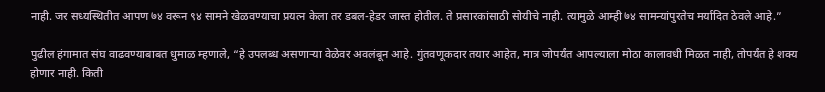नाही. जर सध्यस्थितीत आपण ७४ वरून ९४ सामने खेळवण्याचा प्रयत्न केला तर डबल-हेडर जास्त होतील. ते प्रसारकांसाठी सोयीचे नाही. त्यामुळे आम्ही ७४ सामन्यांपुरतेच मर्यादित ठेवले आहे.”

पुढील हंगामात संघ वाढवण्याबाबत धुमाळ म्हणाले, “हे उपलब्ध असणाऱ्या वेळेवर अवलंबून आहे. गुंतवणूकदार तयार आहेत, मात्र जोपर्यंत आपल्याला मोठा कालावधी मिळत नाही, तोपर्यंत हे शक्य होणार नाही. किती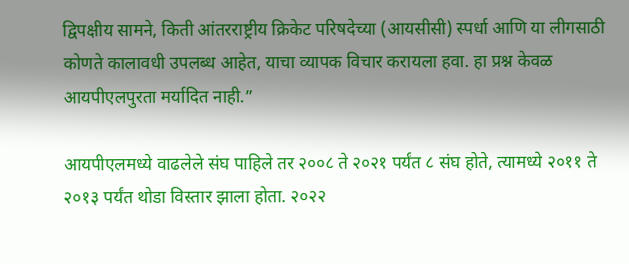द्विपक्षीय सामने, किती आंतरराष्ट्रीय क्रिकेट परिषदेच्या (आयसीसी) स्पर्धा आणि या लीगसाठी कोणते कालावधी उपलब्ध आहेत, याचा व्यापक विचार करायला हवा. हा प्रश्न केवळ आयपीएलपुरता मर्यादित नाही.”

आयपीएलमध्ये वाढलेले संघ पाहिले तर २००८ ते २०२१ पर्यंत ८ संघ होते, त्यामध्ये २०११ ते २०१३ पर्यंत थोडा विस्तार झाला होता. २०२२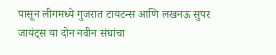पासून लीगमध्ये गुजरात टायटन्स आणि लखनऊ सुपर जायंट्स या दोन नवीन संघांचा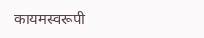कायमस्वरूपी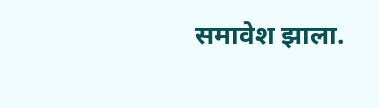समावेश झाला.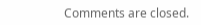Comments are closed.